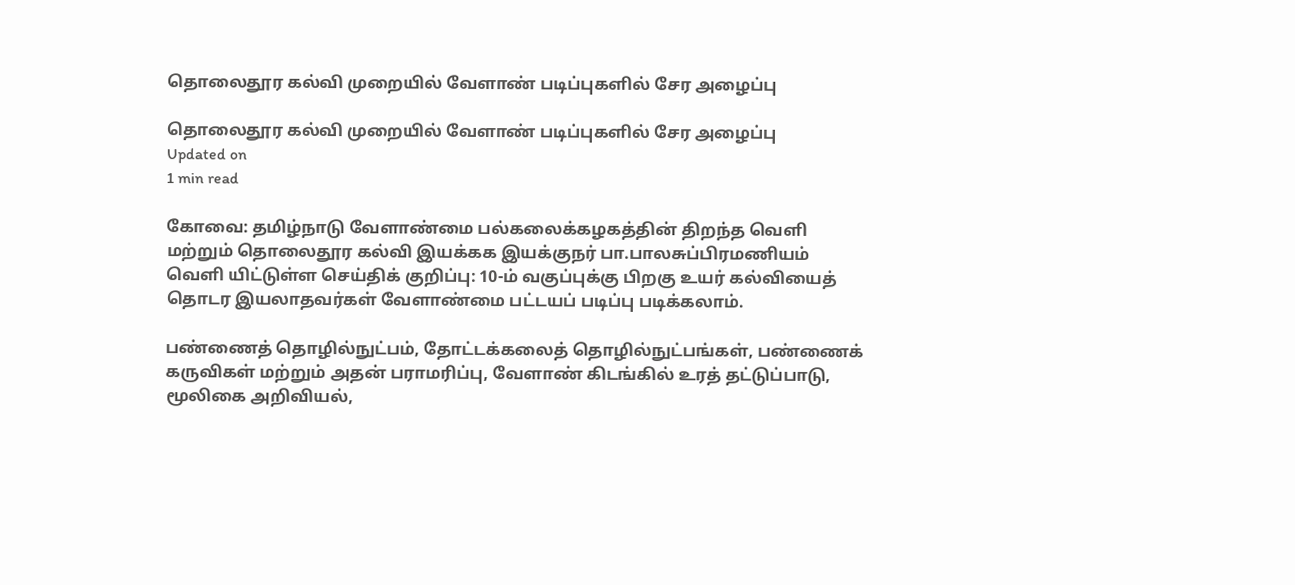தொலைதூர கல்வி முறையில் வேளாண் படிப்புகளில் சேர அழைப்பு

தொலைதூர கல்வி முறையில் வேளாண் படிப்புகளில் சேர அழைப்பு
Updated on
1 min read

கோவை: தமிழ்நாடு வேளாண்மை பல்கலைக்கழகத்தின் திறந்த வெளி மற்றும் தொலைதூர கல்வி இயக்கக இயக்குநர் பா.பாலசுப்பிரமணியம் வெளி யிட்டுள்ள செய்திக் குறிப்பு: 10-ம் வகுப்புக்கு பிறகு உயர் கல்வியைத் தொடர இயலாதவர்கள் வேளாண்மை பட்டயப் படிப்பு படிக்கலாம்.

பண்ணைத் தொழில்நுட்பம், தோட்டக்கலைத் தொழில்நுட்பங்கள், பண்ணைக் கருவிகள் மற்றும் அதன் பராமரிப்பு, வேளாண் கிடங்கில் உரத் தட்டுப்பாடு, மூலிகை அறிவியல்,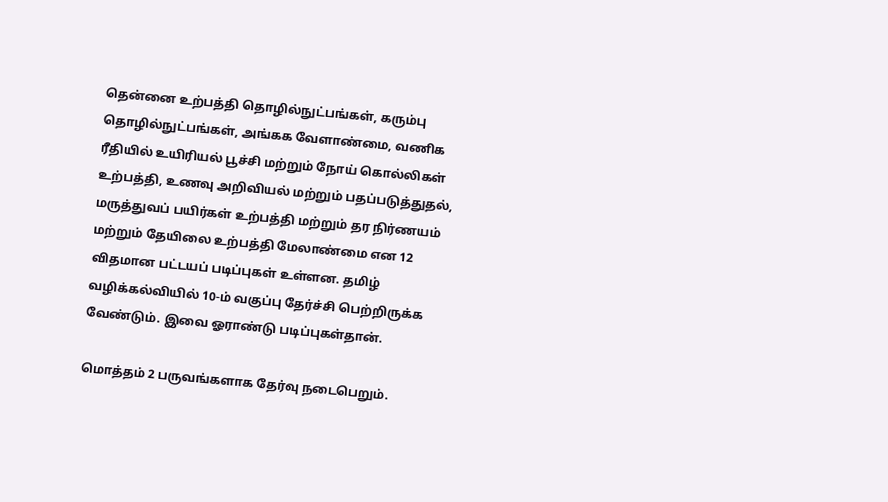தென்னை உற்பத்தி தொழில்நுட்பங்கள், கரும்பு தொழில்நுட்பங்கள், அங்கக வேளாண்மை, வணிக ரீதியில் உயிரியல் பூச்சி மற்றும் நோய் கொல்லிகள் உற்பத்தி, உணவு அறிவியல் மற்றும் பதப்படுத்துதல், மருத்துவப் பயிர்கள் உற்பத்தி மற்றும் தர நிர்ணயம் மற்றும் தேயிலை உற்பத்தி மேலாண்மை என 12 விதமான பட்டயப் படிப்புகள் உள்ளன. தமிழ் வழிக்கல்வியில் 10-ம் வகுப்பு தேர்ச்சி பெற்றிருக்க வேண்டும். இவை ஓராண்டு படிப்புகள்தான்.

மொத்தம் 2 பருவங்களாக தேர்வு நடைபெறும்.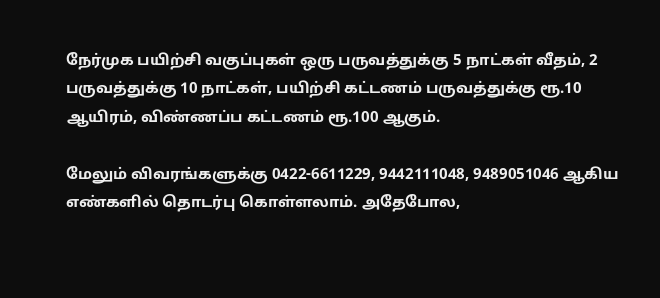நேர்முக பயிற்சி வகுப்புகள் ஒரு பருவத்துக்கு 5 நாட்கள் வீதம், 2 பருவத்துக்கு 10 நாட்கள், பயிற்சி கட்டணம் பருவத்துக்கு ரூ.10 ஆயிரம், விண்ணப்ப கட்டணம் ரூ.100 ஆகும்.

மேலும் விவரங்களுக்கு 0422-6611229, 9442111048, 9489051046 ஆகிய எண்களில் தொடர்பு கொள்ளலாம். அதேபோல,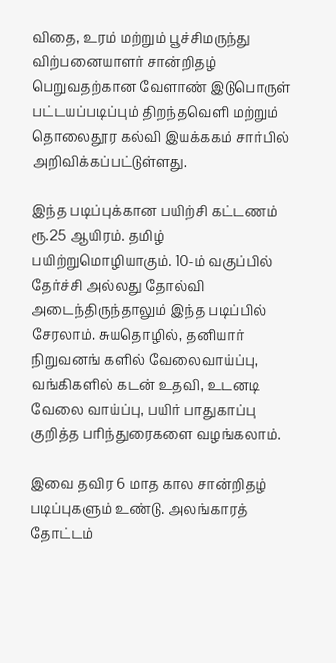விதை, உரம் மற்றும் பூச்சிமருந்து விற்பனையாளர் சான்றிதழ் பெறுவதற்கான வேளாண் இடுபொருள் பட்டயப்படிப்பும் திறந்தவெளி மற்றும் தொலைதூர கல்வி இயக்ககம் சார்பில் அறிவிக்கப்பட்டுள்ளது.

இந்த படிப்புக்கான பயிற்சி கட்டணம் ரூ.25 ஆயிரம். தமிழ் பயிற்றுமொழியாகும். 10-ம் வகுப்பில் தேர்ச்சி அல்லது தோல்வி அடைந்திருந்தாலும் இந்த படிப்பில் சேரலாம். சுயதொழில், தனியார் நிறுவனங் களில் வேலைவாய்ப்பு, வங்கிகளில் கடன் உதவி, உடனடி வேலை வாய்ப்பு, பயிர் பாதுகாப்பு குறித்த பரிந்துரைகளை வழங்கலாம்.

இவை தவிர 6 மாத கால சான்றிதழ் படிப்புகளும் உண்டு. அலங்காரத் தோட்டம்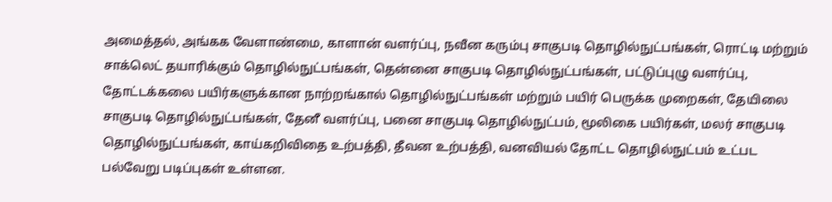அமைத்தல், அங்கக வேளாண்மை, காளான் வளர்ப்பு, நவீன கரும்பு சாகுபடி தொழில்நுட்பங்கள், ரொட்டி மற்றும் சாக்லெட் தயாரிக்கும் தொழில்நுட்பங்கள், தென்னை சாகுபடி தொழில்நுட்பங்கள், பட்டுப்புழு வளர்ப்பு, தோட்டக்கலை பயிர்களுக்கான நாற்றங்கால் தொழில்நுட்பங்கள் மற்றும் பயிர் பெருக்க முறைகள், தேயிலை சாகுபடி தொழில்நுட்பங்கள், தேனீ வளர்ப்பு, பனை சாகுபடி தொழில்நுட்பம், மூலிகை பயிர்கள், மலர் சாகுபடி தொழில்நுட்பங்கள், காய்கறிவிதை உற்பத்தி, தீவன உற்பத்தி, வனவியல் தோட்ட தொழில்நுட்பம் உட்பட பல்வேறு படிப்புகள் உள்ளன.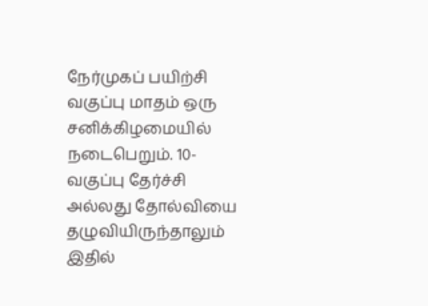நேர்முகப் பயிற்சி வகுப்பு மாதம் ஒரு சனிக்கிழமையில் நடைபெறும். 10-வகுப்பு தேர்ச்சி அல்லது தோல்வியை தழுவியிருந்தாலும் இதில்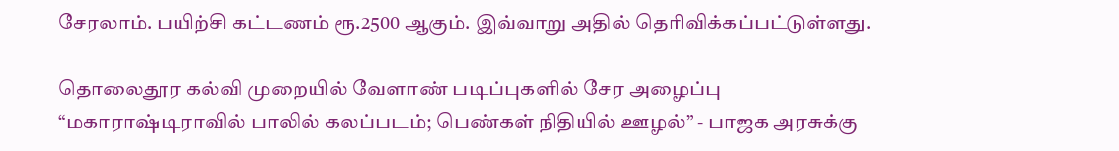சேரலாம். பயிற்சி கட்டணம் ரூ.2500 ஆகும். இவ்வாறு அதில் தெரிவிக்கப்பட்டுள்ளது.

தொலைதூர கல்வி முறையில் வேளாண் படிப்புகளில் சேர அழைப்பு
“மகாராஷ்டிராவில் பாலில் கலப்படம்; பெண்கள் நிதியில் ஊழல்” - பாஜக அரசுக்கு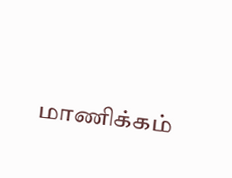மாணிக்கம்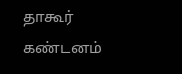தாகூர் கண்டனம்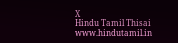X
Hindu Tamil Thisai
www.hindutamil.in